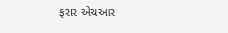ફરાર એચઆર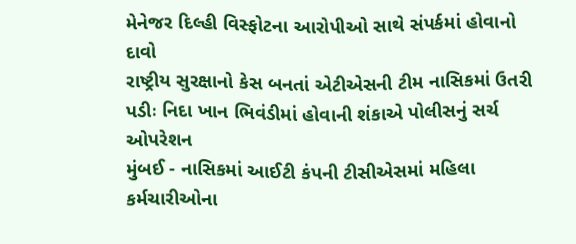મેનેજર દિલ્હી વિસ્ફોટના આરોપીઓ સાથે સંપર્કમાં હોવાનો દાવો
રાષ્ટ્રીય સુરક્ષાનો કેસ બનતાં એટીએસની ટીમ નાસિકમાં ઉતરી પડીઃ નિદા ખાન ભિવંડીમાં હોવાની શંકાએ પોલીસનું સર્ચ ઓપરેશન
મુંબઈ - નાસિકમાં આઈટી કંપની ટીસીએસમાં મહિલા કર્મચારીઓના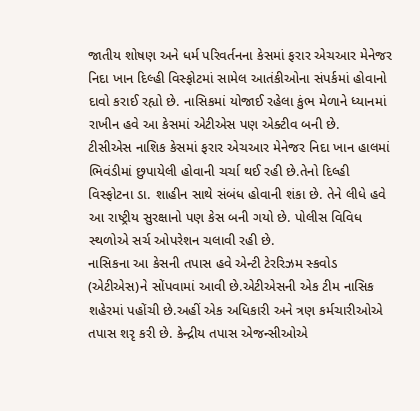જાતીય શોષણ અને ધર્મ પરિવર્તનના કેસમાં ફરાર એચઆર મેનેજર નિદા ખાન દિલ્હી વિસ્ફોટમાં સામેલ આતંકીઓના સંપર્કમાં હોવાનો દાવો કરાઈ રહ્યો છે. નાસિકમાં યોજાઈ રહેલા કુંભ મેળાને ધ્યાનમાં રાખીન હવે આ કેસમાં એટીએસ પણ એક્ટીવ બની છે.
ટીસીએસ નાશિક કેસમાં ફરાર એચઆર મેનેજર નિદા ખાન હાલમાં ભિવંડીમાં છુપાયેલી હોવાની ચર્ચા થઈ રહી છે.તેનો દિલ્હી વિસ્ફોટના ડા. શાહીન સાથે સંબંધ હોવાની શંકા છે. તેને લીધે હવે આ રાષ્ટ્રીય સુરક્ષાનો પણ કેસ બની ગયો છે. પોલીસ વિવિધ સ્થળોએ સર્ચ ઓપરેશન ચલાવી રહી છે.
નાસિકના આ કેસની તપાસ હવે એન્ટી ટેરરિઝમ સ્કવોડ (એટીએસ)ને સોંપવામાં આવી છે.એટીએસની એક ટીમ નાસિક શહેરમાં પહોંચી છે.અહીં એક અધિકારી અને ત્રણ કર્મચારીઓએ તપાસ શરૃ કરી છે. કેન્દ્રીય તપાસ એજન્સીઓએ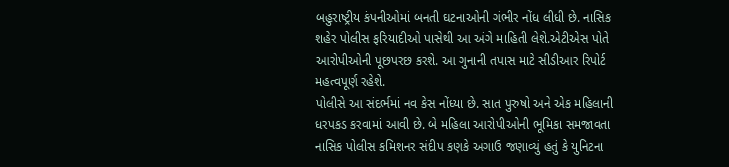બહુરાષ્ટ્રીય કંપનીઓમાં બનતી ઘટનાઓની ગંભીર નોંધ લીધી છે. નાસિક શહેર પોલીસ ફરિયાદીઓ પાસેથી આ અંગે માહિતી લેશે.એટીએસ પોતે આરોપીઓની પૂછપરછ કરશે. આ ગુનાની તપાસ માટે સીડીઆર રિપોર્ટ મહત્વપૂર્ણ રહેશે.
પોલીસે આ સંદર્ભમાં નવ કેસ નોંધ્યા છે. સાત પુરુષો અને એક મહિલાની ધરપકડ કરવામાં આવી છે. બે મહિલા આરોપીઓની ભૂમિકા સમજાવતા નાસિક પોલીસ કમિશનર સંદીપ કણકે અગાઉ જણાવ્યું હતું કે યુનિટના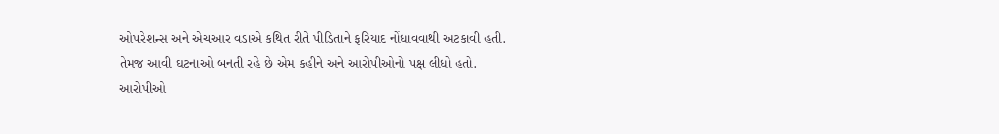ઓપરેશન્સ અને એચઆર વડાએ કથિત રીતે પીડિતાને ફરિયાદ નોંધાવવાથી અટકાવી હતી. તેમજ આવી ઘટનાઓ બનતી રહે છે એમ કહીને અને આરોપીઓનો પક્ષ લીધો હતો.
આરોપીઓ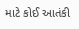માટે કોઈ આતંકી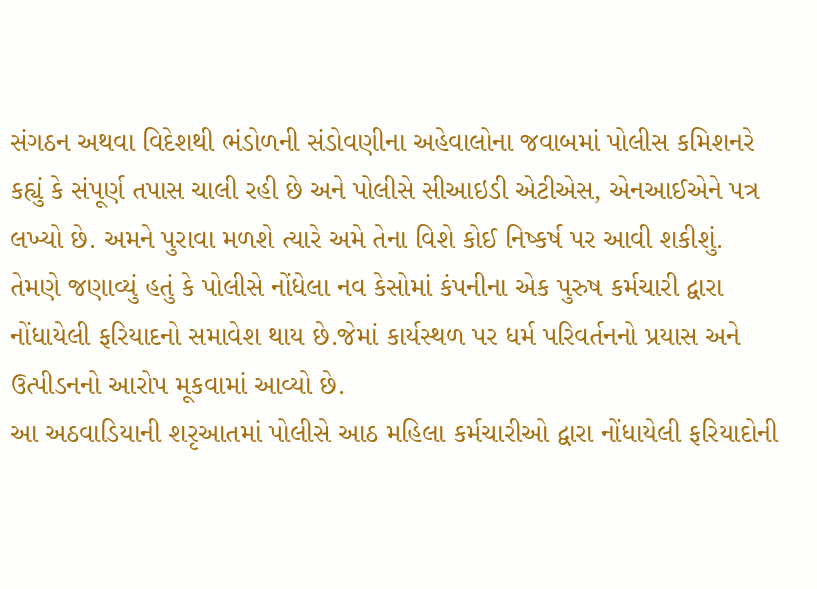સંગઠન અથવા વિદેશથી ભંડોળની સંડોવણીના અહેવાલોના જવાબમાં પોલીસ કમિશનરે કહ્યું કે સંપૂર્ણ તપાસ ચાલી રહી છે અને પોલીસે સીઆઇડી એટીએસ, એનઆઈએને પત્ર લખ્યો છે. અમને પુરાવા મળશે ત્યારે અમે તેના વિશે કોઈ નિષ્કર્ષ પર આવી શકીશું.
તેમણે જણાવ્યું હતું કે પોલીસે નોંધેલા નવ કેસોમાં કંપનીના એક પુરુષ કર્મચારી દ્વારા નોંધાયેલી ફરિયાદનો સમાવેશ થાય છે.જેમાં કાર્યસ્થળ પર ધર્મ પરિવર્તનનો પ્રયાસ અને ઉત્પીડનનો આરોપ મૂકવામાં આવ્યો છે.
આ અઠવાડિયાની શરૃઆતમાં પોલીસે આઠ મહિલા કર્મચારીઓ દ્વારા નોંધાયેલી ફરિયાદોની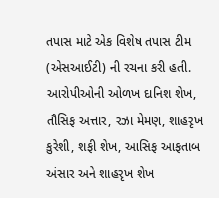તપાસ માટે એક વિશેષ તપાસ ટીમ (એસઆઈટી) ની રચના કરી હતી. આરોપીઓની ઓળખ દાનિશ શેખ, તૌસિફ અત્તાર, રઝા મેમણ, શાહરૃખ કુરેશી, શફી શેખ, આસિફ આફતાબ અંસાર અને શાહરૃખ શેખ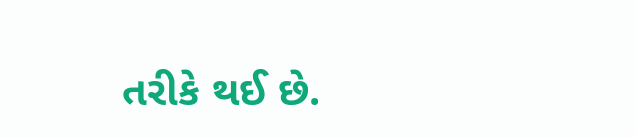તરીકે થઈ છે.